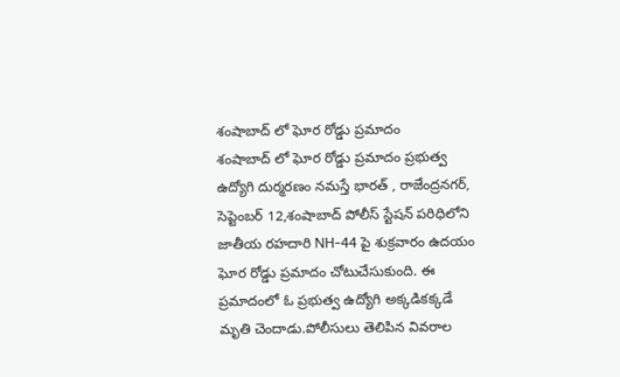శంషాబాద్ లో ఘోర రోడ్డు ప్రమాదం
శంషాబాద్ లో ఘోర రోడ్డు ప్రమాదం ప్రభుత్వ ఉద్యోగి దుర్మరణం నమస్తే భారత్ , రాజేంద్రనగర్, సెప్టెంబర్ 12,శంషాబాద్ పోలీస్ స్టేషన్ పరిధిలోని జాతీయ రహదారి NH-44 పై శుక్రవారం ఉదయం ఘోర రోడ్డు ప్రమాదం చోటుచేసుకుంది. ఈ ప్రమాదంలో ఓ ప్రభుత్వ ఉద్యోగి అక్కడికక్కడే మృతి చెందాడు.పోలీసులు తెలిపిన వివరాల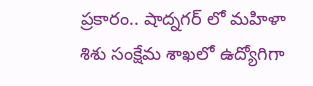ప్రకారం.. షాద్నగర్ లో మహిళా శిశు సంక్షేమ శాఖలో ఉద్యోగిగా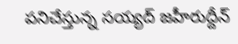పనిచేస్తున్న సయ్యద్ జహీరుద్దీన్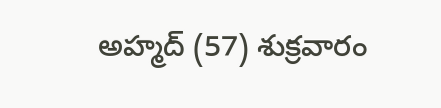అహ్మద్ (57) శుక్రవారం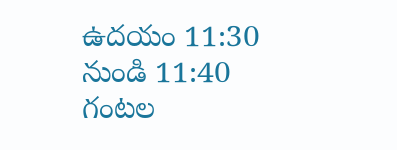ఉదయం 11:30 నుండి 11:40 గంటల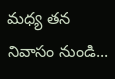మధ్య తన నివాసం నుండి...